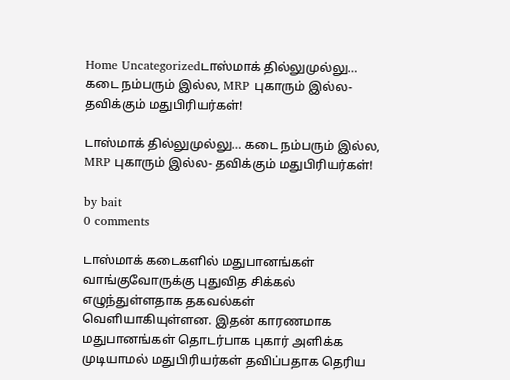Home Uncategorizedடாஸ்மாக் தில்லுமுல்லு… கடை நம்பரும் இல்ல, MRP புகாரும் இல்ல- தவிக்கும் மதுபிரியர்கள்!

டாஸ்மாக் தில்லுமுல்லு… கடை நம்பரும் இல்ல, MRP புகாரும் இல்ல- தவிக்கும் மதுபிரியர்கள்!

by bait
0 comments

டாஸ்மாக் கடைகளில் மதுபானங்கள் வாங்குவோருக்கு புதுவித சிக்கல் எழுந்துள்ளதாக தகவல்கள் வெளியாகியுள்ளன. இதன் காரணமாக மதுபானங்கள் தொடர்பாக புகார் அளிக்க முடியாமல் மதுபிரியர்கள் தவிப்பதாக தெரிய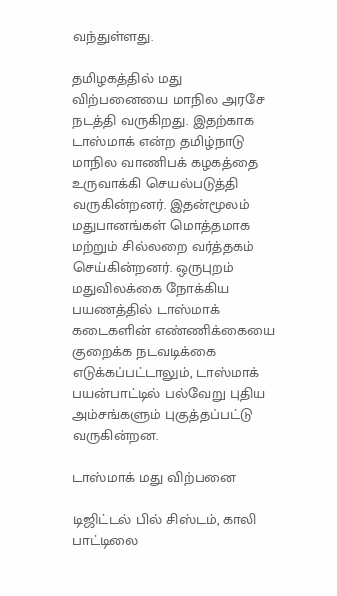வந்துள்ளது.

தமிழகத்தில் மது விற்பனையை மாநில அரசே நடத்தி வருகிறது. இதற்காக டாஸ்மாக் என்ற தமிழ்நாடு மாநில வாணிபக் கழகத்தை உருவாக்கி செயல்படுத்தி வருகின்றனர். இதன்மூலம் மதுபானங்கள் மொத்தமாக மற்றும் சில்லறை வர்த்தகம் செய்கின்றனர். ஒருபுறம் மதுவிலக்கை நோக்கிய பயணத்தில் டாஸ்மாக் கடைகளின் எண்ணிக்கையை குறைக்க நடவடிக்கை எடுக்கப்பட்டாலும், டாஸ்மாக் பயன்பாட்டில் பல்வேறு புதிய அம்சங்களும் புகுத்தப்பட்டு வருகின்றன.

டாஸ்மாக் மது விற்பனை

டிஜிட்டல் பில் சிஸ்டம், காலி பாட்டிலை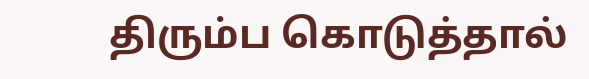திரும்ப கொடுத்தால்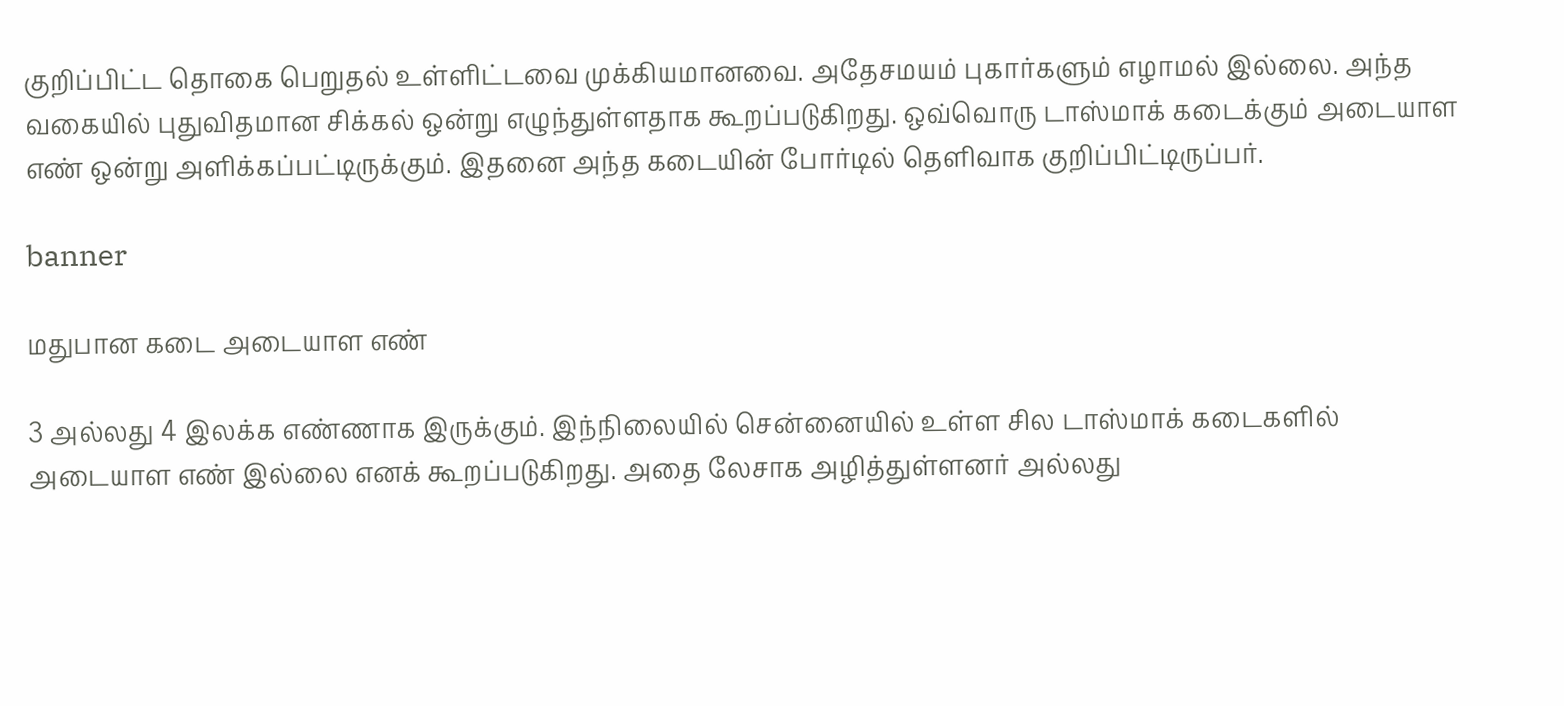குறிப்பிட்ட தொகை பெறுதல் உள்ளிட்டவை முக்கியமானவை. அதேசமயம் புகார்களும் எழாமல் இல்லை. அந்த வகையில் புதுவிதமான சிக்கல் ஒன்று எழுந்துள்ளதாக கூறப்படுகிறது. ஒவ்வொரு டாஸ்மாக் கடைக்கும் அடையாள எண் ஒன்று அளிக்கப்பட்டிருக்கும். இதனை அந்த கடையின் போர்டில் தெளிவாக குறிப்பிட்டிருப்பர்.

banner

மதுபான கடை அடையாள எண்

3 அல்லது 4 இலக்க எண்ணாக இருக்கும். இந்நிலையில் சென்னையில் உள்ள சில டாஸ்மாக் கடைகளில் அடையாள எண் இல்லை எனக் கூறப்படுகிறது. அதை லேசாக அழித்துள்ளனர் அல்லது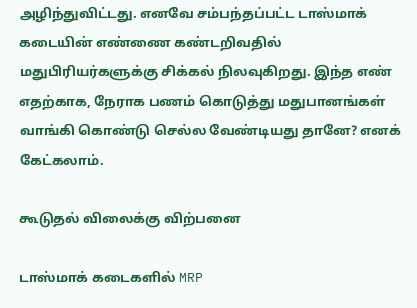அழிந்துவிட்டது. எனவே சம்பந்தப்பட்ட டாஸ்மாக் கடையின் எண்ணை கண்டறிவதில் மதுபிரியர்களுக்கு சிக்கல் நிலவுகிறது. இந்த எண் எதற்காக, நேராக பணம் கொடுத்து மதுபானங்கள் வாங்கி கொண்டு செல்ல வேண்டியது தானே? எனக் கேட்கலாம்.

கூடுதல் விலைக்கு விற்பனை

டாஸ்மாக் கடைகளில் MRP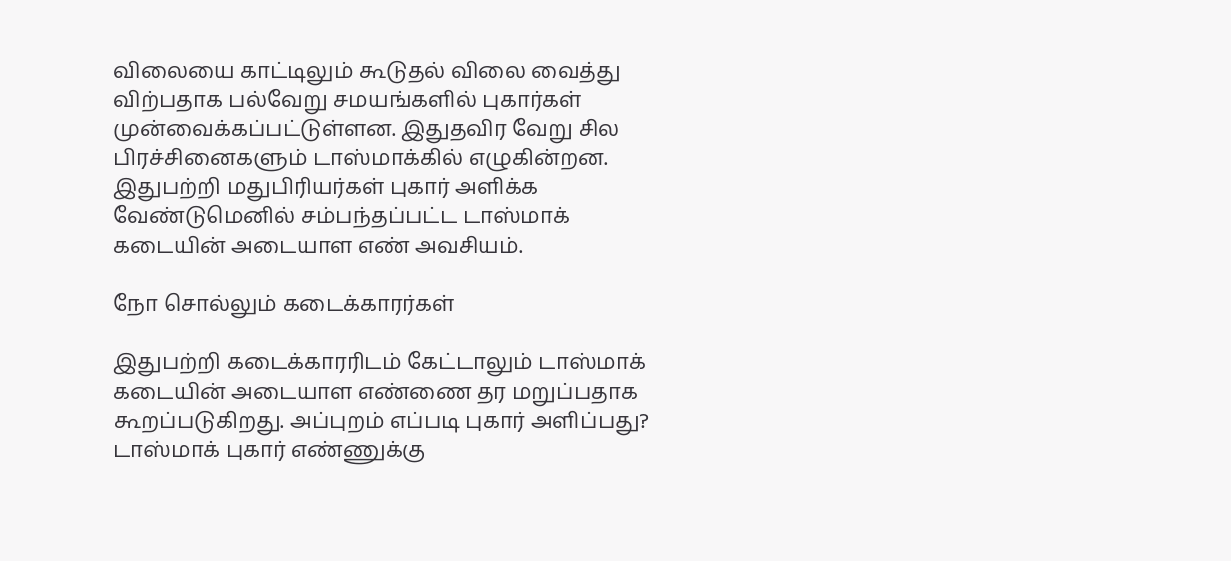விலையை காட்டிலும் கூடுதல் விலை வைத்து விற்பதாக பல்வேறு சமயங்களில் புகார்கள் முன்வைக்கப்பட்டுள்ளன. இதுதவிர வேறு சில பிரச்சினைகளும் டாஸ்மாக்கில் எழுகின்றன. இதுபற்றி மதுபிரியர்கள் புகார் அளிக்க வேண்டுமெனில் சம்பந்தப்பட்ட டாஸ்மாக் கடையின் அடையாள எண் அவசியம்.

நோ சொல்லும் கடைக்காரர்கள்

இதுபற்றி கடைக்காரரிடம் கேட்டாலும் டாஸ்மாக் கடையின் அடையாள எண்ணை தர மறுப்பதாக கூறப்படுகிறது. அப்புறம் எப்படி புகார் அளிப்பது? டாஸ்மாக் புகார் எண்ணுக்கு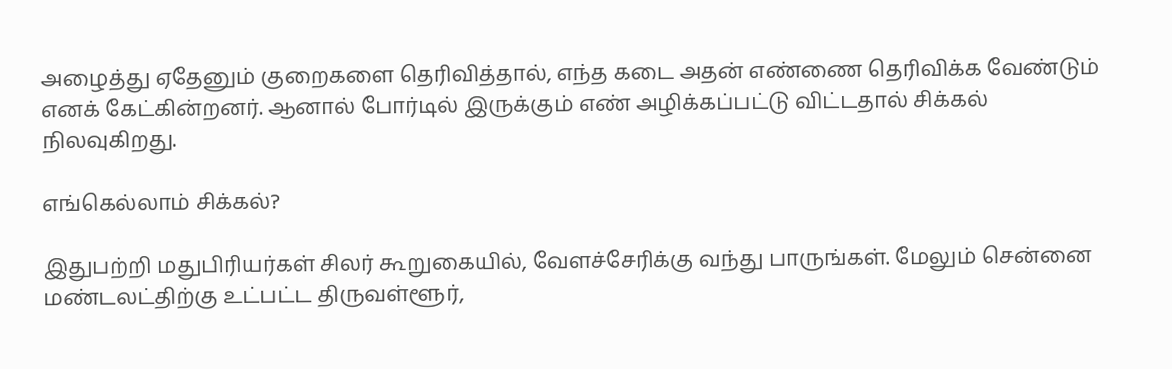அழைத்து ஏதேனும் குறைகளை தெரிவித்தால், எந்த கடை அதன் எண்ணை தெரிவிக்க வேண்டும் எனக் கேட்கின்றனர். ஆனால் போர்டில் இருக்கும் எண் அழிக்கப்பட்டு விட்டதால் சிக்கல் நிலவுகிறது.

எங்கெல்லாம் சிக்கல்?

இதுபற்றி மதுபிரியர்கள் சிலர் கூறுகையில், வேளச்சேரிக்கு வந்து பாருங்கள். மேலும் சென்னை மண்டலட்திற்கு உட்பட்ட திருவள்ளூர்,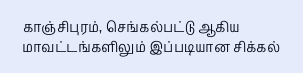காஞ்சிபுரம், செங்கல்பட்டு ஆகிய மாவட்டங்களிலும் இப்படியான சிக்கல்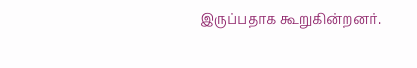இருப்பதாக கூறுகின்றனர்.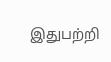இதுபற்றி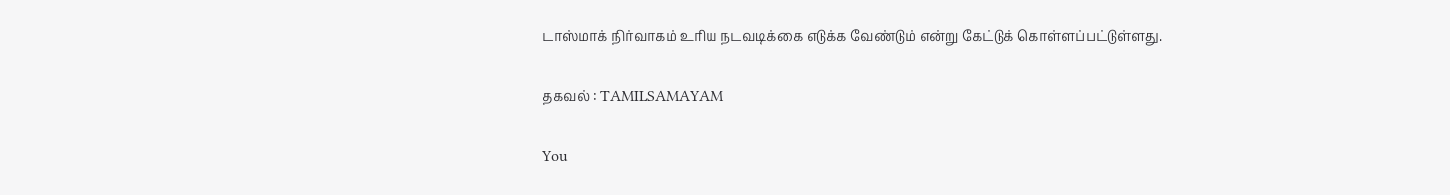டாஸ்மாக் நிர்வாகம் உரிய நடவடிக்கை எடுக்க வேண்டும் என்று கேட்டுக் கொள்ளப்பட்டுள்ளது.

தகவல் : TAMILSAMAYAM

You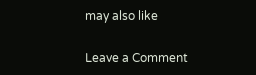may also like

Leave a Comment